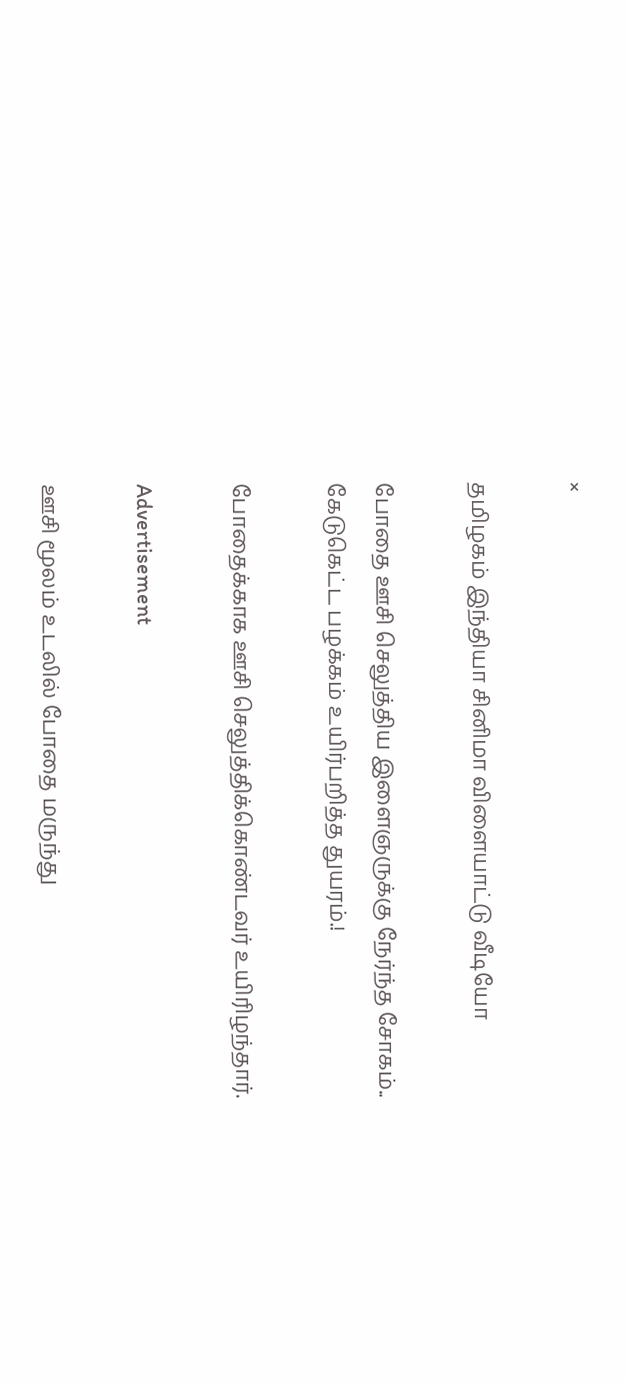×

தமிழகம் இந்தியா சினிமா விளையாட்டு வீடியோ

போதை ஊசி செலுத்திய இளைஞருக்கு நேர்ந்த சோகம்.. கேடுகெட்ட பழக்கம் உயிர்பறித்த துயரம்.!

போதைக்காக ஊசி செலுத்திக்கொண்டவர் உயிரிழந்தார்.

Advertisement

ஊசி மூலம் உடலில் போதை மருந்து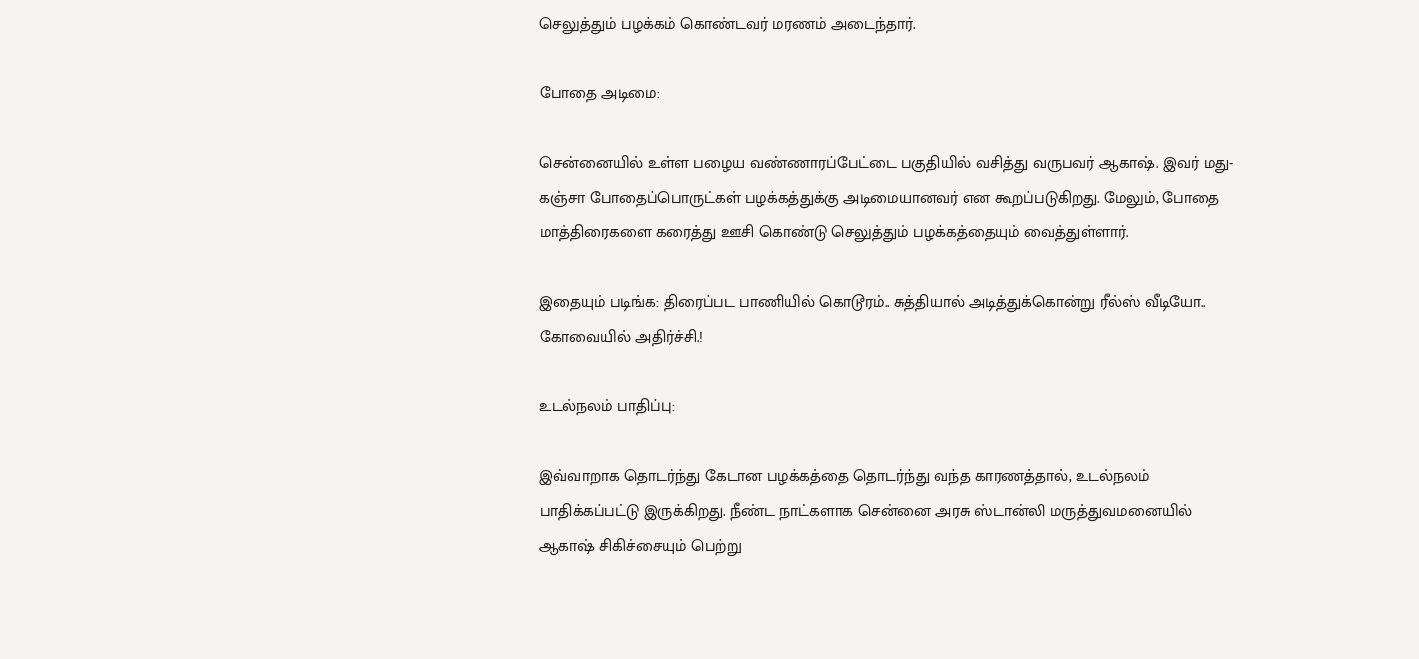செலுத்தும் பழக்கம் கொண்டவர் மரணம் அடைந்தார்.

போதை அடிமை:

சென்னையில் உள்ள பழைய வண்ணாரப்பேட்டை பகுதியில் வசித்து வருபவர் ஆகாஷ். இவர் மது-கஞ்சா போதைப்பொருட்கள் பழக்கத்துக்கு அடிமையானவர் என கூறப்படுகிறது. மேலும், போதை மாத்திரைகளை கரைத்து ஊசி கொண்டு செலுத்தும் பழக்கத்தையும் வைத்துள்ளார்.

இதையும் படிங்க: திரைப்பட பாணியில் கொடூரம்.. சுத்தியால் அடித்துக்கொன்று ரீல்ஸ் வீடியோ.. கோவையில் அதிர்ச்சி.!

உடல்நலம் பாதிப்பு:

இவ்வாறாக தொடர்ந்து கேடான பழக்கத்தை தொடர்ந்து வந்த காரணத்தால், உடல்நலம் பாதிக்கப்பட்டு இருக்கிறது. நீண்ட நாட்களாக சென்னை அரசு ஸ்டான்லி மருத்துவமனையில் ஆகாஷ் சிகிச்சையும் பெற்று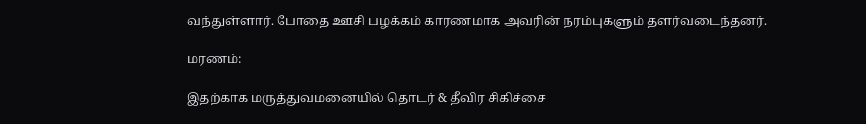வந்துள்ளார். போதை ஊசி பழக்கம் காரணமாக அவரின் நரம்புகளும் தளர்வடைந்தனர்.

மரணம்:

இதற்காக மருத்துவமனையில் தொடர் & தீவிர சிகிச்சை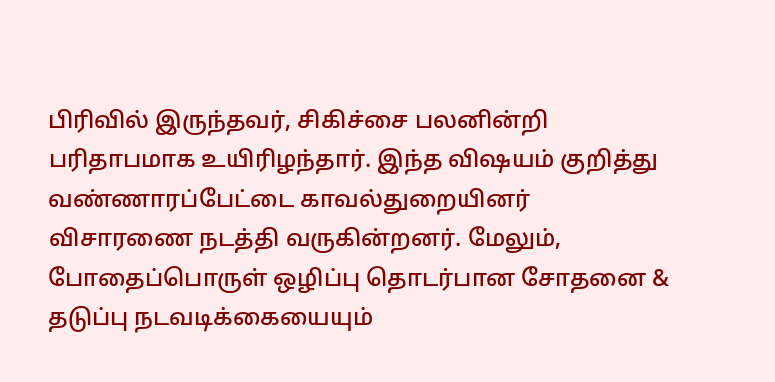பிரிவில் இருந்தவர், சிகிச்சை பலனின்றி பரிதாபமாக உயிரிழந்தார். இந்த விஷயம் குறித்து வண்ணாரப்பேட்டை காவல்துறையினர் விசாரணை நடத்தி வருகின்றனர். மேலும், போதைப்பொருள் ஒழிப்பு தொடர்பான சோதனை & தடுப்பு நடவடிக்கையையும்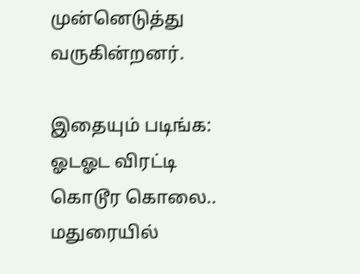முன்னெடுத்து வருகின்றனர்.

இதையும் படிங்க: ஓடஓட விரட்டி கொடூர கொலை.. மதுரையில்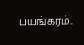பயங்கரம்..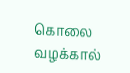கொலை வழக்கால்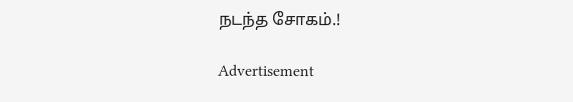நடந்த சோகம்.!

Advertisement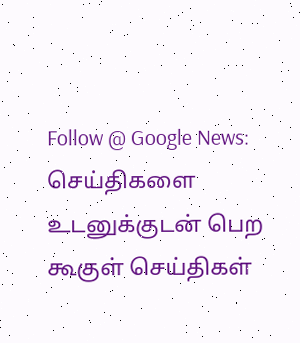Follow @ Google News: செய்திகளை உடனுக்குடன் பெற கூகுள் செய்திகள்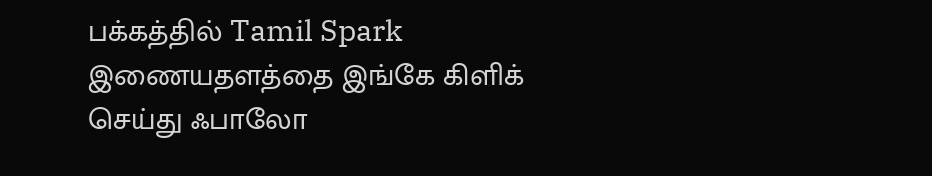பக்கத்தில் Tamil Spark இணையதளத்தை இங்கே கிளிக் செய்து ஃபாலோ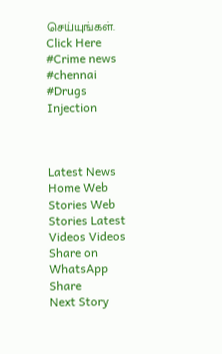செய்யுங்கள். Click Here
#Crime news #chennai #Drugs Injection



Latest News Home Web Stories Web Stories Latest Videos Videos Share on WhatsApp Share
Next Story